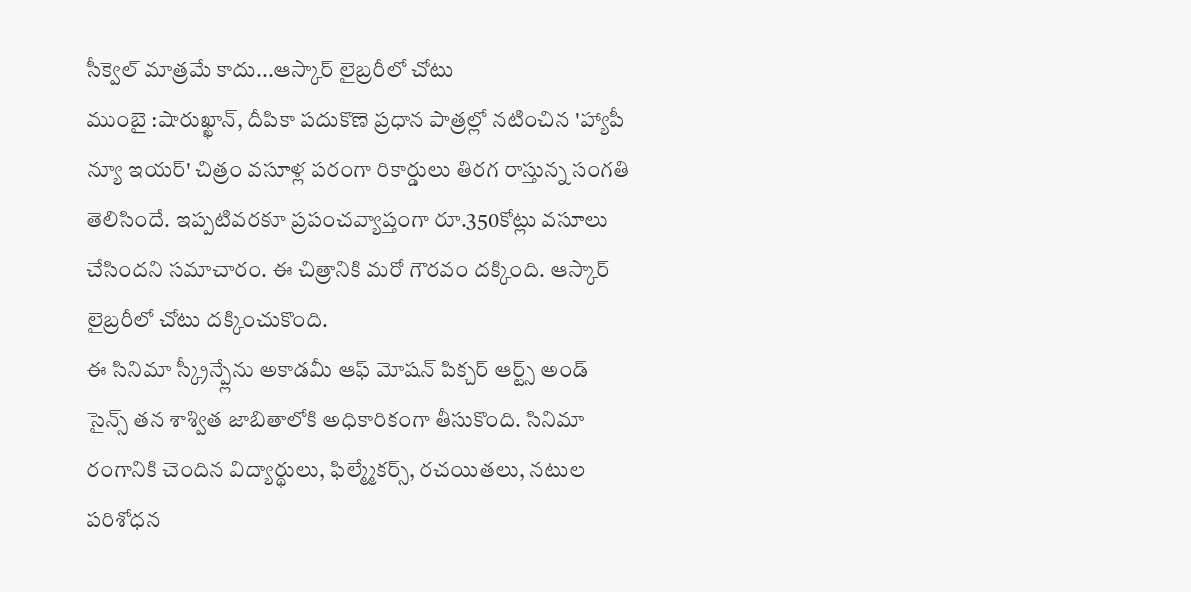సీక్వెల్ మాత్రమే కాదు...ఆస్కార్ లైబ్రరీలో చోటు
ముంబై :షారుఖ్ఖాన్, దీపికా పదుకొణె ప్రధాన పాత్రల్లో నటించిన 'హ్యాపీ న్యూ ఇయర్' చిత్రం వసూళ్ల పరంగా రికార్డులు తిరగ రాస్తున్న సంగతి తెలిసిందే. ఇప్పటివరకూ ప్రపంచవ్యాప్తంగా రూ.350కోట్లు వసూలు చేసిందని సమాచారం. ఈ చిత్రానికి మరో గౌరవం దక్కింది. ఆస్కార్ లైబ్రరీలో చోటు దక్కించుకొంది.
ఈ సినిమా స్క్రీన్ప్లేను అకాడమీ ఆఫ్ మోషన్ పిక్చర్ ఆర్ట్స్ అండ్ సైన్స్ తన శాశ్విత జాబితాలోకి అధికారికంగా తీసుకొంది. సినిమా రంగానికి చెందిన విద్యార్థులు, ఫిల్మ్మేకర్స్, రచయితలు, నటుల పరిశోధన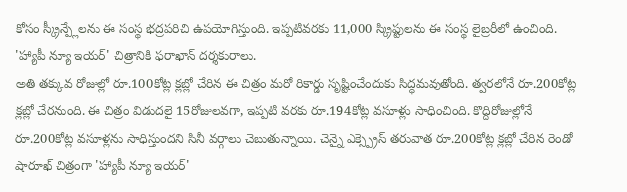కోసం స్క్రీన్ప్లేలను ఈ సంస్థ భద్రపరిచి ఉపయోగిస్తుంది. ఇప్పటివరకు 11,000 స్క్రిప్టులను ఈ సంస్థ లైబ్రరీలో ఉంచింది. 'హ్యాపీ న్యూ ఇయర్' చిత్రానికి ఫరాఖాన్ దర్శకురాలు.
అతి తక్కువ రోజుల్లో రూ.100కోట్ల క్లబ్లో చేరిన ఈ చిత్రం మరో రికార్డు సృష్టించేందుకు సిద్ధమవుతోంది. త్వరలోనే రూ.200కోట్ల క్లబ్లో చేరనుంది. ఈ చిత్రం విడుదలై 15రోజులవగా, ఇప్పటి వరకు రూ.194కోట్ల వసూళ్లు సాధించింది. కొద్దిరోజుల్లోనే రూ.200కోట్ల వసూళ్లను సాధిస్తుందని సినీ వర్గాలు చెబుతున్నాయి. చెన్నై ఎక్స్ప్రెస్ తరువాత రూ.200కోట్ల క్లబ్లో చేరిన రెండో షారూఖ్ చిత్రంగా 'హ్యాపీ న్యూ ఇయర్'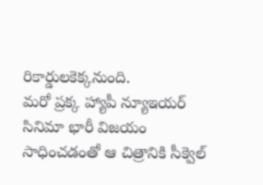రికార్డులకెక్కనుంది.
మరో ప్రక్క హ్యాపీ న్యూఇయర్ సినిమా భారీ విజయం సాధించడంతో ఆ చిత్రానికి సీక్వెల్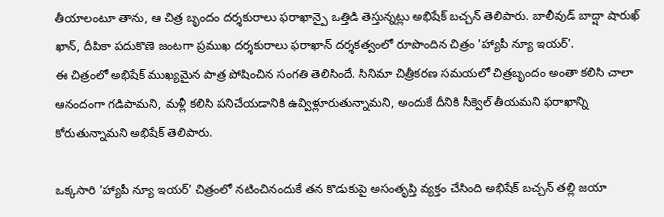తీయాలంటూ తాను, ఆ చిత్ర బృందం దర్శకురాలు ఫరాఖాన్పై ఒత్తిడి తెస్తున్నట్లు అభిషేక్ బచ్చన్ తెలిపారు. బాలీవుడ్ బాద్షా షారుఖ్ ఖాన్, దీపికా పదుకొణె జంటగా ప్రముఖ దర్శకురాలు ఫరాఖాన్ దర్శకత్వంలో రూపొందిన చిత్రం 'హ్యాపీ న్యూ ఇయర్'.
ఈ చిత్రంలో అభిషేక్ ముఖ్యమైన పాత్ర పోషించిన సంగతి తెలిసిందే. సినిమా చిత్రీకరణ సమయలో చిత్రబృందం అంతా కలిసి చాలా ఆనందంగా గడిపామని, మళ్లీ కలిసి పనిచేయడానికి ఉవ్విళ్లూరుతున్నామని, అందుకే దీనికి సీక్వెల్ తీయమని ఫరాఖాన్ని కోరుతున్నామని అభిషేక్ తెలిపారు.

ఒక్కసారి 'హ్యాపీ న్యూ ఇయర్' చిత్రంలో నటించినందుకే తన కొడుకుపై అసంతృప్తి వ్యక్తం చేసింది అభిషేక్ బచ్చన్ తల్లి జయా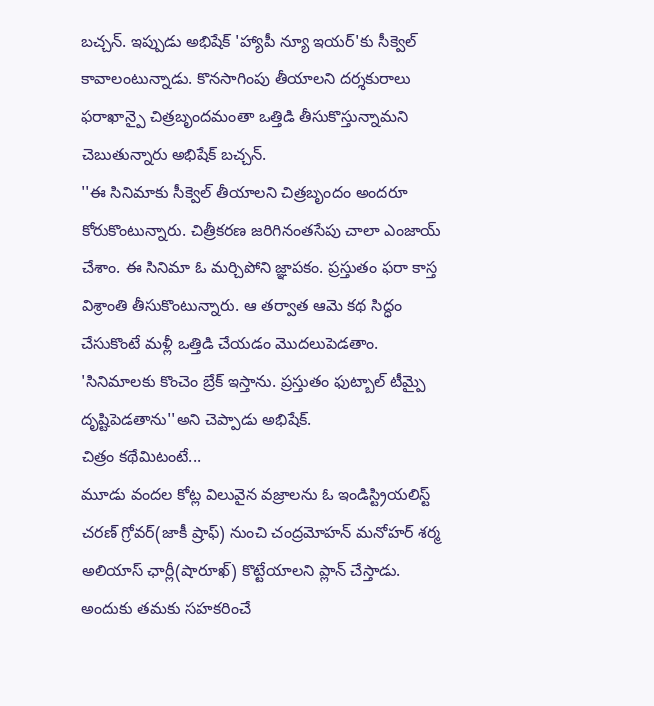బచ్చన్. ఇప్పుడు అభిషేక్ 'హ్యాపీ న్యూ ఇయర్'కు సీక్వెల్ కావాలంటున్నాడు. కొనసాగింపు తీయాలని దర్శకురాలు ఫరాఖాన్పై చిత్రబృందమంతా ఒత్తిడి తీసుకొస్తున్నామని చెబుతున్నారు అభిషేక్ బచ్చన్.
''ఈ సినిమాకు సీక్వెల్ తీయాలని చిత్రబృందం అందరూ కోరుకొంటున్నారు. చిత్రీకరణ జరిగినంతసేపు చాలా ఎంజాయ్ చేశాం. ఈ సినిమా ఓ మర్చిపోని జ్ఞాపకం. ప్రస్తుతం ఫరా కాస్త విశ్రాంతి తీసుకొంటున్నారు. ఆ తర్వాత ఆమె కథ సిద్ధం చేసుకొంటే మళ్లీ ఒత్తిడి చేయడం మొదలుపెడతాం. 'సినిమాలకు కొంచెం బ్రేక్ ఇస్తాను. ప్రస్తుతం ఫుట్బాల్ టీమ్పై దృష్టిపెడతాను''అని చెప్పాడు అభిషేక్.
చిత్రం కథేమిటంటే...
మూడు వందల కోట్ల విలువైన వజ్రాలను ఓ ఇండిస్ట్రియలిస్ట్ చరణ్ గ్రోవర్(జాకీ ష్రాఫ్) నుంచి చంద్రమోహన్ మనోహర్ శర్మ అలియాస్ ఛార్లీ(షారూఖ్) కొట్టేయాలని ప్లాన్ చేస్తాడు. అందుకు తమకు సహకరించే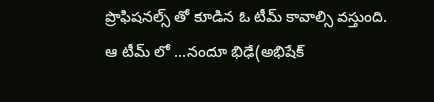ప్రొఫిషనల్స్ తో కూడిన ఓ టీమ్ కావాల్సి వస్తుంది. ఆ టీమ్ లో ...నందూ భిఢే(అభిషేక్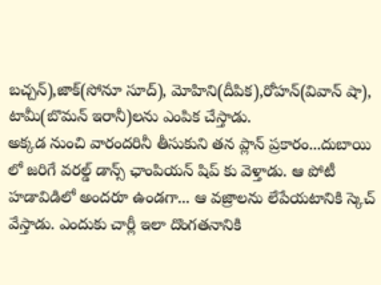బచ్చన్),జాక్(సోనూ సూద్), మోహిని(దీపిక),రోహన్(వివాన్ షా), టామీ(బొమన్ ఇరానీ)లను ఎంపిక చేస్తాడు.
అక్కడ నుంచి వారందరినీ తీసుకుని తన ప్లాన్ ప్రకారం...దుబాయి లో జరిగే వరల్డ్ డాన్స్ ఛాంపియన్ షిప్ కు వెళ్తాడు. ఆ పోటీ హడావిడిలో అందరూ ఉండగా... ఆ వజ్రాలను లేపేయటానికి స్కెచ్ వేస్తాడు. ఎందుకు చార్లీ ఇలా దొంగతనానికి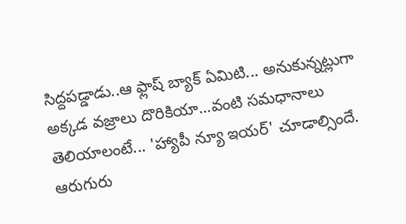సిద్దపడ్డాడు..ఆ ఫ్లాష్ బ్యాక్ ఏమిటి... అనుకున్నట్లుగా అక్కడ వజ్రాలు దొరికియా...వంటి సమధానాలు తెలియాలంటే... 'హ్యాపీ న్యూ ఇయర్' చూడాల్సిందే. ఆరుగురు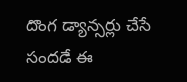దొంగ డ్యాన్సర్లు చేసే సందడే ఈ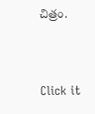చిత్రం.


Click it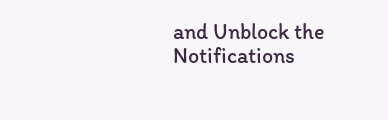and Unblock the Notifications